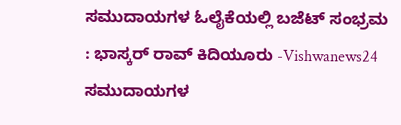ಸಮುದಾಯಗಳ ಓಲೈಕೆಯಲ್ಲಿ ಬಜೆಟ್ ಸಂಭ್ರಮ : ಭಾಸ್ಕರ್ ರಾವ್ ಕಿದಿಯೂರು -Vishwanews24
ಸಮುದಾಯಗಳ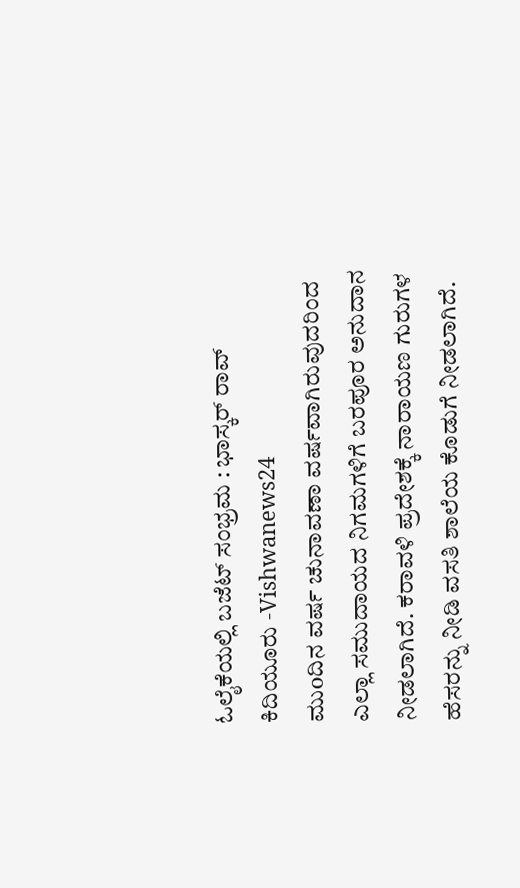ಓಲೈಕೆಯಲ್ಲಿ ಬಜೆಟ್ ಸಂಭ್ರಮ : ಭಾಸ್ಕರ್ ರಾವ್ ಕಿದಿಯೂರು -Vishwanews24
ಮುoದಿನ ವರ್ಷ ಚುನಾವಣಾ ವರ್ಷವಾಗಿರುವುದರಿಂದ ಎಲ್ಲಾ ಸಮುದಾಯದ ನಿಗಮಗಳಿಗೆ ಬರಪೂರ ಅನುದಾನ ನೀಡಲಾಗಿದೆ. ಕರಾವಳಿ ಪ್ರದೇಶಕ್ಕೆ ನಾರಾಯಣ ಗುರುಗಳ ಹೆಸರನ್ನು ನೀಡಿ ವಸತಿ ಶಾಲೆಯ ಕೊಡುಗೆ ನೀಡಲಾಗಿದೆ.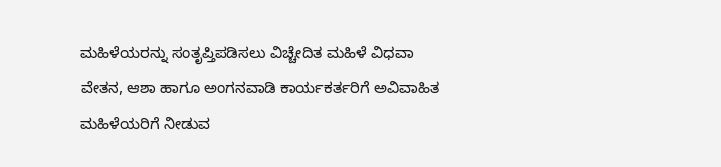ಮಹಿಳೆಯರನ್ನು ಸಂತೃಪ್ತಿಪಡಿಸಲು ವಿಚ್ಚೇದಿತ ಮಹಿಳೆ ವಿಧವಾ ವೇತನ, ಆಶಾ ಹಾಗೂ ಅಂಗನವಾಡಿ ಕಾರ್ಯಕರ್ತರಿಗೆ ಅವಿವಾಹಿತ ಮಹಿಳೆಯರಿಗೆ ನೀಡುವ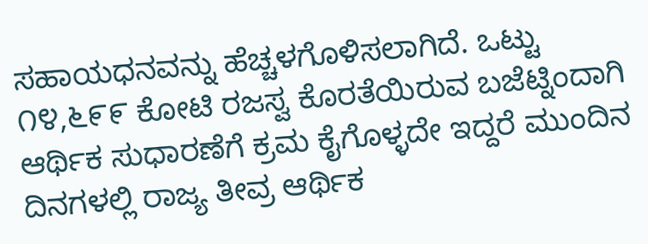ಸಹಾಯಧನವನ್ನು ಹೆಚ್ಚಳಗೊಳಿಸಲಾಗಿದೆ. ಒಟ್ಟು ೧೪,೬೯೯ ಕೋಟಿ ರಜಸ್ವ ಕೊರತೆಯಿರುವ ಬಜೆಟ್ನಿಂದಾಗಿ ಆರ್ಥಿಕ ಸುಧಾರಣೆಗೆ ಕ್ರಮ ಕೈಗೊಳ್ಳದೇ ಇದ್ದರೆ ಮುಂದಿನ ದಿನಗಳಲ್ಲಿ ರಾಜ್ಯ ತೀವ್ರ ಆರ್ಥಿಕ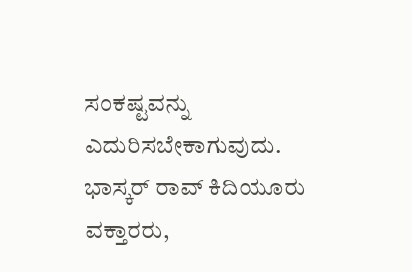ಸಂಕಷ್ಟವನ್ನು ಎದುರಿಸಬೇಕಾಗುವುದು.
ಭಾಸ್ಕರ್ ರಾವ್ ಕಿದಿಯೂರು
ವಕ್ತಾರರು,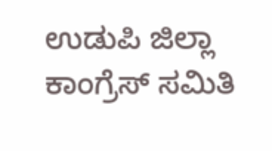ಉಡುಪಿ ಜಿಲ್ಲಾ ಕಾಂಗ್ರೆಸ್ ಸಮಿತಿ